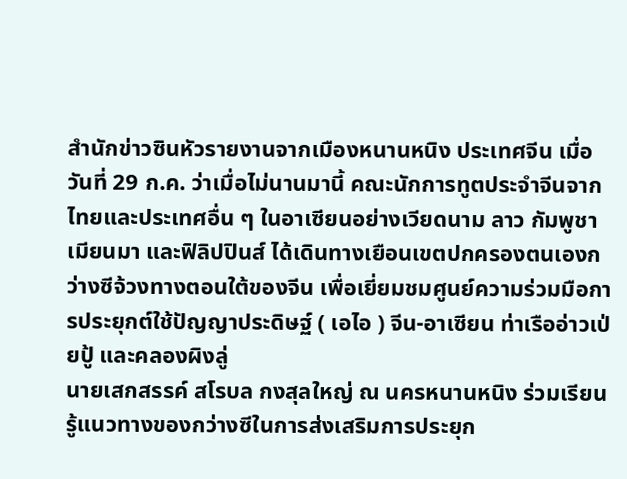สำนักข่าวซินหัวรายงานจากเมืองหนานหนิง ประเทศจีน เมื่อวันที่ 29 ก.ค. ว่าเมื่อไม่นานมานี้ คณะนักการทูตประจำจีนจากไทยและประเทศอื่น ๆ ในอาเซียนอย่างเวียดนาม ลาว กัมพูชา เมียนมา และฟิลิปปินส์ ได้เดินทางเยือนเขตปกครองตนเองกว่างซีจ้วงทางตอนใต้ของจีน เพื่อเยี่ยมชมศูนย์ความร่วมมือการประยุกต์ใช้ปัญญาประดิษฐ์ ( เอไอ ) จีน-อาเซียน ท่าเรืออ่าวเป่ยปู้ และคลองผิงลู่
นายเสกสรรค์ สโรบล กงสุลใหญ่ ณ นครหนานหนิง ร่วมเรียนรู้แนวทางของกว่างซีในการส่งเสริมการประยุก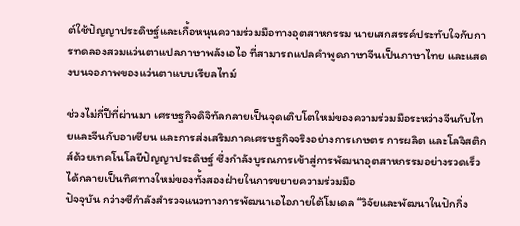ต์ใช้ปัญญาประดิษฐ์และเกื้อหนุนความร่วมมือทางอุตสาหกรรม นายเสกสรรค์ประทับใจกับการทดลองสวมแว่นตาแปลภาษาพลังเอไอ ที่สามารถแปลคำพูดภาษาจีนเป็นภาษาไทย และแสดงบนจอภาพของแว่นตาแบบเรียลไทม์

ช่วงไม่กี่ปีที่ผ่านมา เศรษฐกิจดิจิทัลกลายเป็นจุดเติบโตใหม่ของความร่วมมือระหว่างจีนกับไทยและจีนกับอาเซียน และการส่งเสริมภาคเศรษฐกิจจริงอย่างการเกษตร การผลิต และโลจิสติกส์ด้วยเทคโนโลยีปัญญาประดิษฐ์ ซึ่งกำลังบูรณการเข้าสู่การพัฒนาอุตสาหกรรมอย่างรวดเร็ว ได้กลายเป็นทิศทางใหม่ของทั้งสองฝ่ายในการขยายความร่วมมือ
ปัจจุบัน กว่างซีกำลังสำรวจแนวทางการพัฒนาเอไอภายใต้โมเดล “วิจัยและพัฒนาในปักกิ่ง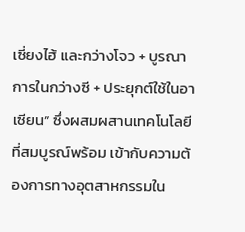เซี่ยงไฮ้ และกว่างโจว + บูรณาการในกว่างซี + ประยุกต์ใช้ในอาเซียน” ซึ่งผสมผสานเทคโนโลยีที่สมบูรณ์พร้อม เข้ากับความต้องการทางอุตสาหกรรมใน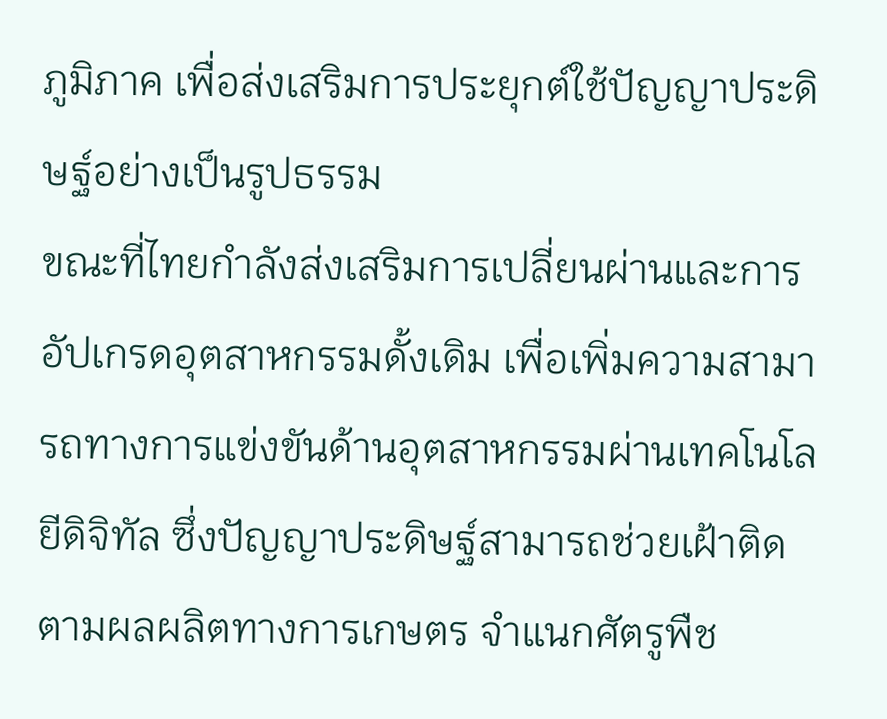ภูมิภาค เพื่อส่งเสริมการประยุกต์ใช้ปัญญาประดิษฐ์อย่างเป็นรูปธรรม
ขณะที่ไทยกำลังส่งเสริมการเปลี่ยนผ่านและการอัปเกรดอุตสาหกรรมดั้งเดิม เพื่อเพิ่มความสามารถทางการแข่งขันด้านอุตสาหกรรมผ่านเทคโนโลยีดิจิทัล ซึ่งปัญญาประดิษฐ์สามารถช่วยเฝ้าติดตามผลผลิตทางการเกษตร จำแนกศัตรูพืช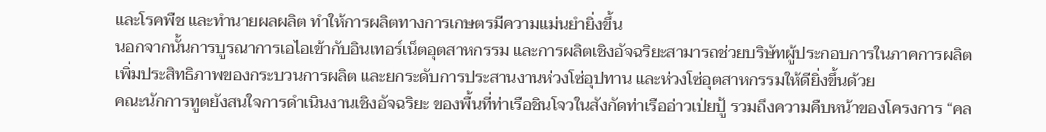และโรคพืช และทำนายผลผลิต ทำให้การผลิตทางการเกษตรมีความแม่นยำยิ่งขึ้น
นอกจากนั้นการบูรณาการเอไอเข้ากับอินเทอร์เน็ตอุตสาหกรรม และการผลิตเชิงอัจฉริยะสามารถช่วยบริษัทผู้ประกอบการในภาคการผลิตเพิ่มประสิทธิภาพของกระบวนการผลิต และยกระดับการประสานงานห่วงโซ่อุปทาน และห่วงโซ่อุตสาหกรรมให้ดียิ่งขึ้นด้วย
คณะนักการทูตยังสนใจการดำเนินงานเชิงอัจฉริยะ ของพื้นที่ท่าเรือชินโจวในสังกัดท่าเรืออ่าวเป่ยปู้ รวมถึงความคืบหน้าของโครงการ “คล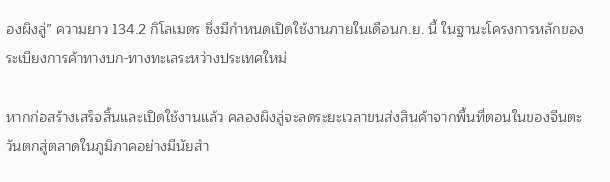องผิงลู่” ความยาว 134.2 กิโลเมตร ซึ่งมีกำหนดเปิดใช้งานภายในเดือนก.ย. นี้ ในฐานะโครงการหลักของระเบียงการค้าทางบก-ทางทะเลระหว่างประเทศใหม่

หากก่อสร้างเสร็จสิ้นและเปิดใช้งานแล้ว คลองผิงลู่จะลดระยะเวลาขนส่งสินค้าจากพื้นที่ตอนในของจีนตะวันตกสู่ตลาดในภูมิภาคอย่างมีนัยสำ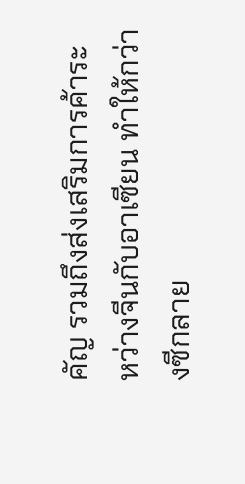คัญ รวมถึงส่งเสริมการค้าระหว่างจีนกับอาเซียน ทำให้กว่างซีกลาย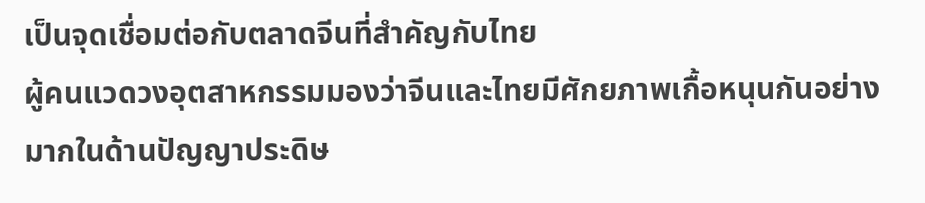เป็นจุดเชื่อมต่อกับตลาดจีนที่สำคัญกับไทย
ผู้คนแวดวงอุตสาหกรรมมองว่าจีนและไทยมีศักยภาพเกื้อหนุนกันอย่างมากในด้านปัญญาประดิษ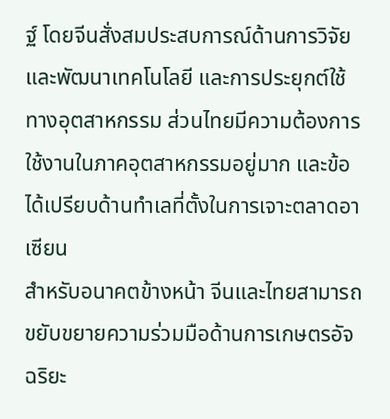ฐ์ โดยจีนสั่งสมประสบการณ์ด้านการวิจัยและพัฒนาเทคโนโลยี และการประยุกต์ใช้ทางอุตสาหกรรม ส่วนไทยมีความต้องการใช้งานในภาคอุตสาหกรรมอยู่มาก และข้อได้เปรียบด้านทำเลที่ตั้งในการเจาะตลาดอาเซียน
สำหรับอนาคตข้างหน้า จีนและไทยสามารถขยับขยายความร่วมมือด้านการเกษตรอัจฉริยะ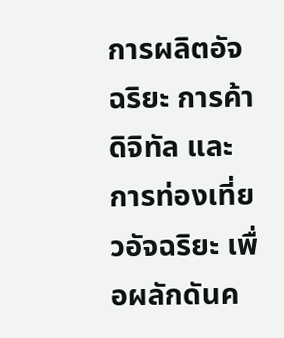การผลิตอัจฉริยะ การค้าดิจิทัล และการท่องเที่ยวอัจฉริยะ เพื่อผลักดันค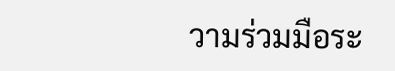วามร่วมมือระ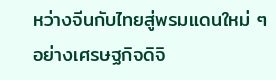หว่างจีนกับไทยสู่พรมแดนใหม่ ๆ อย่างเศรษฐกิจดิจิ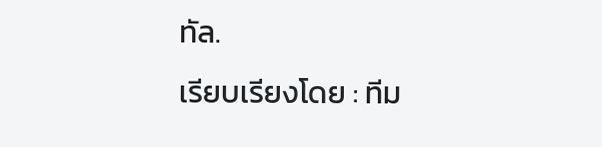ทัล.
เรียบเรียงโดย : ทีม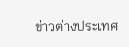ข่าวต่างประเทศ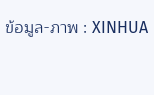ข้อมูล-ภาพ : XINHUA